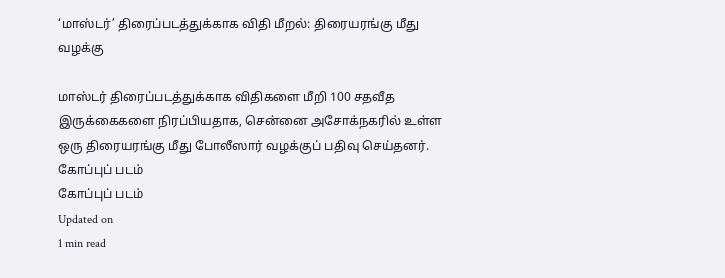‘மாஸ்டர்’ திரைப்படத்துக்காக விதி மீறல்: திரையரங்கு மீது வழக்கு

மாஸ்டர் திரைப்படத்துக்காக விதிகளை மீறி 100 சதவீத இருக்கைகளை நிரப்பியதாக, சென்னை அசோக்நகரில் உள்ள ஒரு திரையரங்கு மீது போலீஸார் வழக்குப் பதிவு செய்தனர்.
கோப்புப் படம்
கோப்புப் படம்
Updated on
1 min read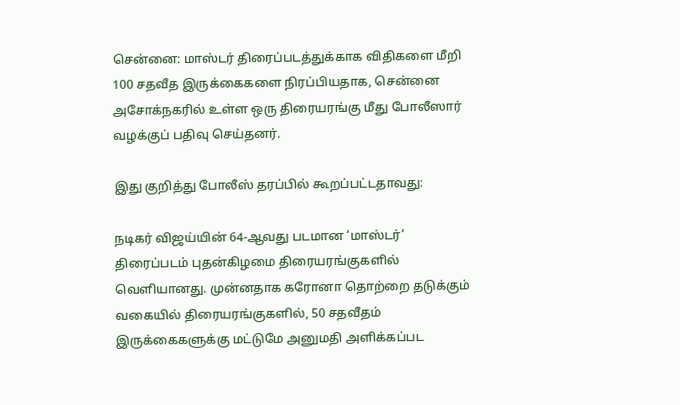சென்னை: மாஸ்டர் திரைப்படத்துக்காக விதிகளை மீறி 100 சதவீத இருக்கைகளை நிரப்பியதாக, சென்னை அசோக்நகரில் உள்ள ஒரு திரையரங்கு மீது போலீஸார் வழக்குப் பதிவு செய்தனர்.

இது குறித்து போலீஸ் தரப்பில் கூறப்பட்டதாவது:

நடிகர் விஜய்யின் 64-ஆவது படமான ‘மாஸ்டர்’ திரைப்படம் புதன்கிழமை திரையரங்குகளில் வெளியானது. முன்னதாக கரோனா தொற்றை தடுக்கும் வகையில் திரையரங்குகளில், 50 சதவீதம் இருக்கைகளுக்கு மட்டுமே அனுமதி அளிக்கப்பட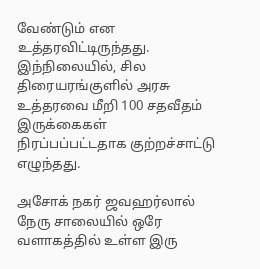வேண்டும் என உத்தரவிட்டிருந்தது. இந்நிலையில், சில திரையரங்குளில் அரசு உத்தரவை மீறி 100 சதவீதம் இருக்கைகள் நிரப்பப்பட்டதாக குற்றச்சாட்டு எழுந்தது.

அசோக் நகர் ஜவஹர்லால் நேரு சாலையில் ஒரே வளாகத்தில் உள்ள இரு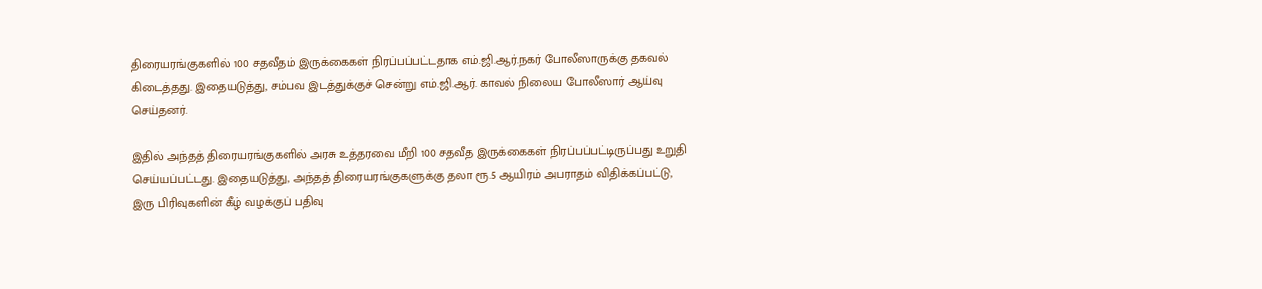திரையரங்குகளில் 100 சதவீதம் இருக்கைகள் நிரப்பப்பட்டதாக எம்.ஜி.ஆர்.நகர் போலீஸாருக்கு தகவல் கிடைத்தது. இதையடுத்து, சம்பவ இடத்துக்குச் சென்று எம்.ஜி.ஆர். காவல் நிலைய போலீஸார் ஆய்வு செய்தனர்.

இதில் அந்தத் திரையரங்குகளில் அரசு உத்தரவை மீறி 100 சதவீத இருக்கைகள் நிரப்பப்பட்டிருப்பது உறுதி செய்யப்பட்டது. இதையடுத்து, அந்தத் திரையரங்குகளுக்கு தலா ரூ.5 ஆயிரம் அபராதம் விதிக்கப்பட்டு, இரு பிரிவுகளின் கீழ் வழக்குப் பதிவு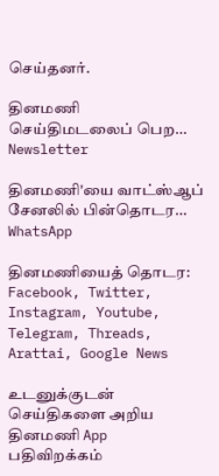செய்தனர்.

தினமணி செய்திமடலைப் பெற... Newsletter

தினமணி'யை வாட்ஸ்ஆப் சேனலில் பின்தொடர... WhatsApp

தினமணியைத் தொடர: Facebook, Twitter, Instagram, Youtube, Telegram, Threads, Arattai, Google News

உடனுக்குடன் செய்திகளை அறிய தினமணி App பதிவிறக்கம்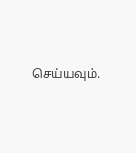செய்யவும்.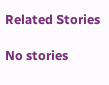Related Stories

No stories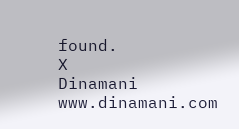found.
X
Dinamani
www.dinamani.com